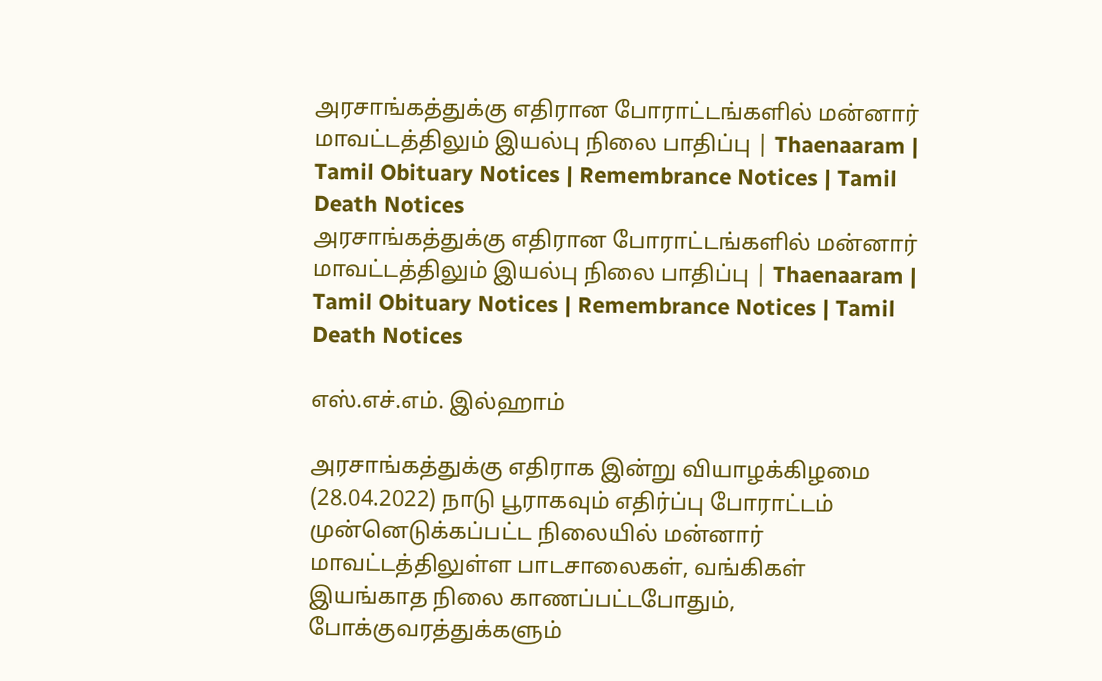அரசாங்கத்துக்கு எதிரான போராட்டங்களில் மன்னார் மாவட்டத்திலும் இயல்பு நிலை பாதிப்பு | Thaenaaram |  Tamil Obituary Notices | Remembrance Notices | Tamil Death Notices
அரசாங்கத்துக்கு எதிரான போராட்டங்களில் மன்னார் மாவட்டத்திலும் இயல்பு நிலை பாதிப்பு | Thaenaaram |  Tamil Obituary Notices | Remembrance Notices | Tamil Death Notices

எஸ்.எச்.எம். இல்ஹாம்

அரசாங்கத்துக்கு எதிராக இன்று வியாழக்கிழமை (28.04.2022) நாடு பூராகவும் எதிர்ப்பு போராட்டம் முன்னெடுக்கப்பட்ட நிலையில் மன்னார் மாவட்டத்திலுள்ள பாடசாலைகள், வங்கிகள் இயங்காத நிலை காணப்பட்டபோதும், போக்குவரத்துக்களும்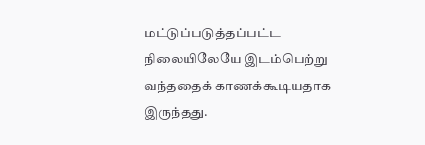மட்டுப்படுத்தப்பட்ட நிலையிலேயே இடம்பெற்று வந்ததைக் காணக்கூடியதாக இருந்தது.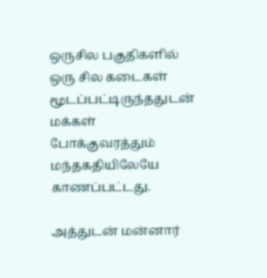ஒருசில பகுதிகளில் ஒரு சில கடைகள் மூடப்பட்டிருந்ததுடன் மக்கள் போக்குவரத்தும் மந்தகதியிலேயே காணப்பட்டது.

அத்துடன் மன்னார்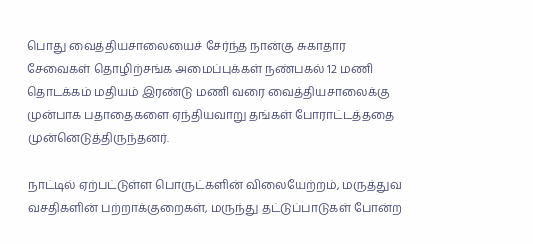பொது வைத்தியசாலையைச் சேர்ந்த நான்கு சுகாதார சேவைகள் தொழிற்சங்க அமைப்புக்கள் நண்பகல் 12 மணி தொடக்கம் மதியம் இரண்டு மணி வரை வைத்தியசாலைக்கு முன்பாக பதாதைகளை ஏந்தியவாறு தங்கள் போராட்டத்ததை முன்னெடுத்திருந்தனர்.

நாட்டில் ஏற்பட்டுள்ள பொருட்களின் விலையேற்றம், மருத்துவ வசதிகளின் பற்றாக்குறைகள், மருந்து தட்டுப்பாடுகள் போன்ற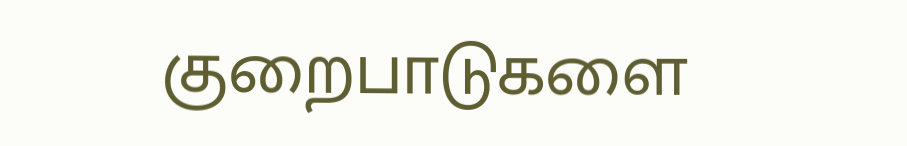குறைபாடுகளை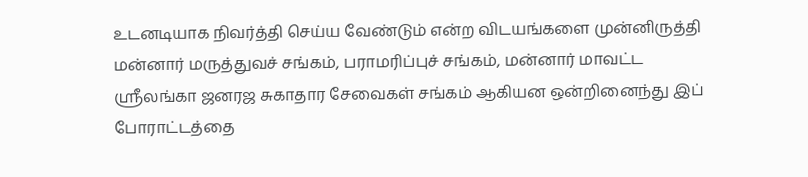உடனடியாக நிவர்த்தி செய்ய வேண்டும் என்ற விடயங்களை முன்னிருத்தி மன்னார் மருத்துவச் சங்கம், பராமரிப்புச் சங்கம், மன்னார் மாவட்ட ஸ்ரீலங்கா ஜனரஜ சுகாதார சேவைகள் சங்கம் ஆகியன ஒன்றினைந்து இப் போராட்டத்தை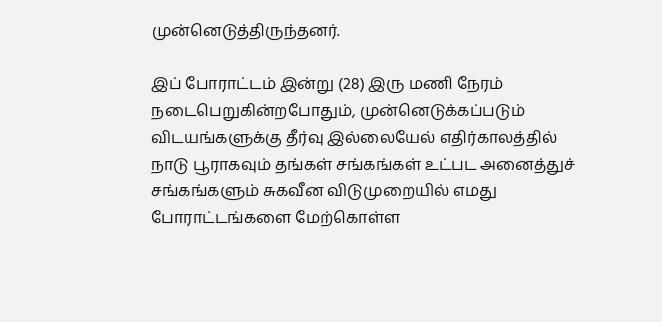முன்னெடுத்திருந்தனர்.

இப் போராட்டம் இன்று (28) இரு மணி நேரம் நடைபெறுகின்றபோதும், முன்னெடுக்கப்படும் விடயங்களுக்கு தீர்வு இல்லையேல் எதிர்காலத்தில் நாடு பூராகவும் தங்கள் சங்கங்கள் உட்பட அனைத்துச் சங்கங்களும் சுகவீன விடுமுறையில் எமது போராட்டங்களை மேற்கொள்ள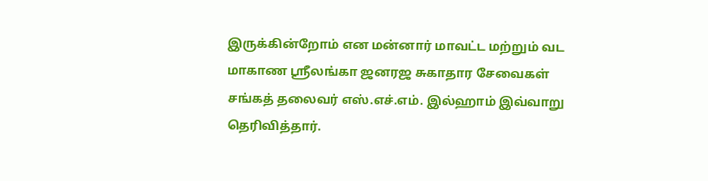இருக்கின்றோம் என மன்னார் மாவட்ட மற்றும் வட மாகாண ஸ்ரீலங்கா ஜனரஜ சுகாதார சேவைகள் சங்கத் தலைவர் எஸ்.எச்.எம். இல்ஹாம் இவ்வாறு தெரிவித்தார்.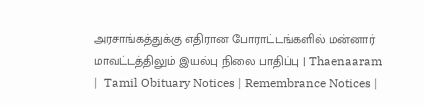அரசாங்கத்துக்கு எதிரான போராட்டங்களில் மன்னார் மாவட்டத்திலும் இயல்பு நிலை பாதிப்பு | Thaenaaram |  Tamil Obituary Notices | Remembrance Notices |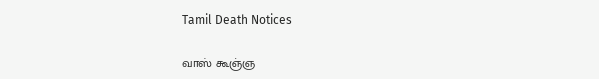Tamil Death Notices

வாஸ் கூஞ்ஞ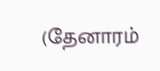(தேனாரம்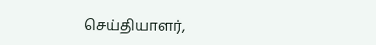செய்தியாளர்,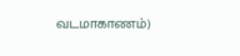வடமாகாணம்)